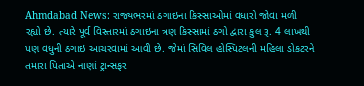Ahmdabad News: રાજ્યભરમાં ઠગાઇના કિસ્સાઓમાં વધારો જોવા મળી રહ્યો છે. ત્યારે પૂર્વ વિસ્તારમાં ઠગાઇના ત્રણ કિસ્સામાં ઠગો દ્વારા કુલ રૂ. 4 લાખથી પણ વધુની ઠગાઇ આચરવામાં આવી છે. જેમાં સિવિલ હોસ્પિટલની મહિલા ડોકટરને તમારા પિતાએ નાણાં ટ્રાન્સફર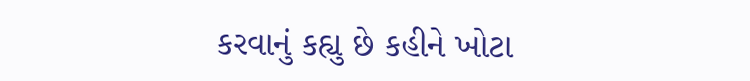કરવાનું કહ્યુ છે કહીને ખોટા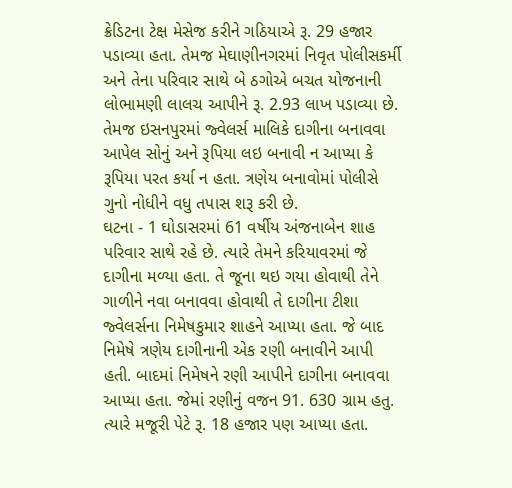ક્રેડિટના ટેક્ષ મેસેજ કરીને ગઠિયાએ રૂ. 29 હજાર પડાવ્યા હતા. તેમજ મેઘાણીનગરમાં નિવૃત પોલીસકર્મી અને તેના પરિવાર સાથે બે ઠગોએ બચત યોજનાની લોભામણી લાલચ આપીને રૂ. 2.93 લાખ પડાવ્યા છે. તેમજ ઇસનપુરમાં જ્વેલર્સ માલિકે દાગીના બનાવવા આપેલ સોનું અને રૂપિયા લઇ બનાવી ન આપ્યા કે રૂપિયા પરત કર્યા ન હતા. ત્રણેય બનાવોમાં પોલીસે ગુનો નોધીને વધુ તપાસ શરૂ કરી છે.
ઘટના - 1 ઘોડાસરમાં 61 વર્ષીય અંજનાબેન શાહ પરિવાર સાથે રહે છે. ત્યારે તેમને કરિયાવરમાં જે દાગીના મળ્યા હતા. તે જૂના થઇ ગયા હોવાથી તેને ગાળીને નવા બનાવવા હોવાથી તે દાગીના ટીશા જ્વેલર્સના નિમેષકુમાર શાહને આપ્યા હતા. જે બાદ નિમેષે ત્રણેય દાગીનાની એક રણી બનાવીને આપી હતી. બાદમાં નિમેષને રણી આપીને દાગીના બનાવવા આપ્યા હતા. જેમાં રણીનું વજન 91. 630 ગ્રામ હતુ. ત્યારે મજૂરી પેટે રૂ. 18 હજાર પણ આપ્યા હતા.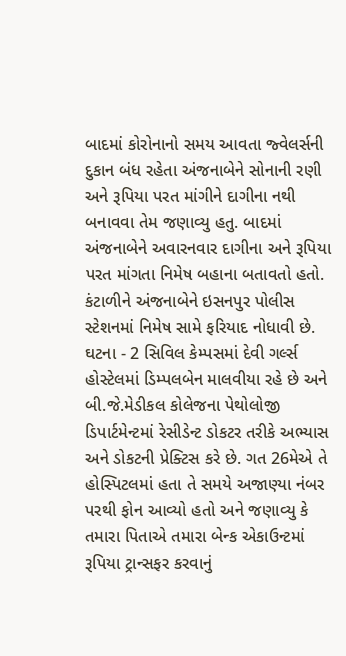બાદમાં કોરોનાનો સમય આવતા જ્વેલર્સની દુકાન બંધ રહેતા અંજનાબેને સોનાની રણી અને રૂપિયા પરત માંગીને દાગીના નથી બનાવવા તેમ જણાવ્યુ હતુ. બાદમાં અંજનાબેને અવારનવાર દાગીના અને રૂપિયા પરત માંગતા નિમેષ બહાના બતાવતો હતો. કંટાળીને અંજનાબેને ઇસનપુર પોલીસ સ્ટેશનમાં નિમેષ સામે ફરિયાદ નોધાવી છે.
ઘટના - 2 સિવિલ કેમ્પસમાં દેવી ગર્લ્સ હોસ્ટેલમાં ડિમ્પલબેન માલવીયા રહે છે અને બી.જે.મેડીકલ કોલેજના પેથોલોજી ડિપાર્ટમેન્ટમાં રેસીડેન્ટ ડોકટર તરીકે અભ્યાસ અને ડોકટની પ્રેક્ટિસ કરે છે. ગત 26મેએ તે હોસ્પિટલમાં હતા તે સમયે અજાણ્યા નંબર પરથી ફોન આવ્યો હતો અને જણાવ્યુ કે તમારા પિતાએ તમારા બેન્ક એકાઉન્ટમાં રૂપિયા ટ્રાન્સફર કરવાનું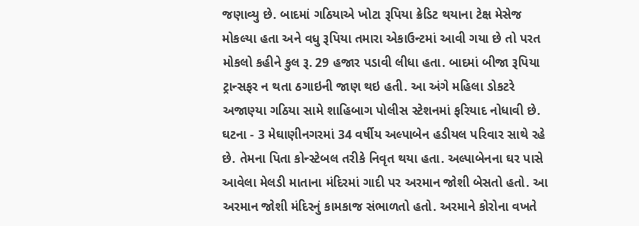જણાવ્યુ છે. બાદમાં ગઠિયાએ ખોટા રૂપિયા ક્રેડિટ થયાના ટેક્ષ મેસેજ મોકલ્યા હતા અને વધુ રૂપિયા તમારા એકાઉન્ટમાં આવી ગયા છે તો પરત મોકલો કહીને કુલ રૂ. 29 હજાર પડાવી લીધા હતા. બાદમાં બીજા રૂપિયા ટ્રાન્સફર ન થતા ઠગાઇની જાણ થઇ હતી. આ અંગે મહિલા ડોકટરે અજાણ્યા ગઠિયા સામે શાહિબાગ પોલીસ સ્ટેશનમાં ફરિયાદ નોધાવી છે.
ઘટના - 3 મેઘાણીનગરમાં 34 વર્ષીય અલ્પાબેન હડીયલ પરિવાર સાથે રહે છે. તેમના પિતા કોન્સ્ટેબલ તરીકે નિવૃત થયા હતા. અલ્પાબેનના ઘર પાસે આવેલા મેલડી માતાના મંદિરમાં ગાદી પર અરમાન જોશી બેસતો હતો. આ અરમાન જોશી મંદિરનું કામકાજ સંભાળતો હતો. અરમાને કોરોના વખતે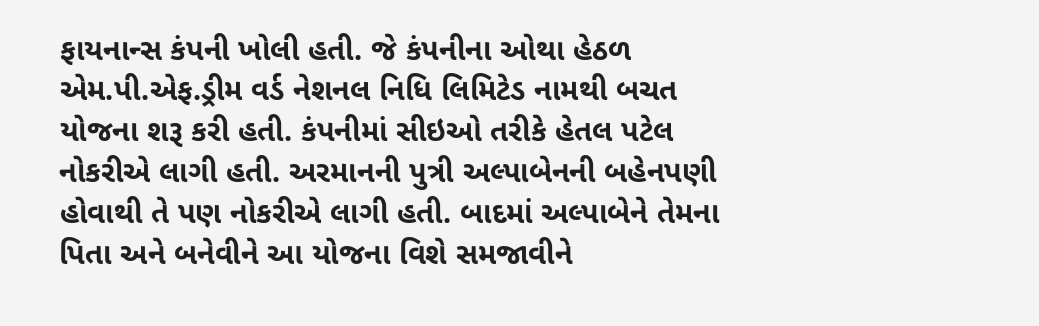ફાયનાન્સ કંપની ખોલી હતી. જે કંપનીના ઓથા હેઠળ એમ.પી.એફ.ડ્રીમ વર્ડ નેશનલ નિધિ લિમિટેડ નામથી બચત યોજના શરૂ કરી હતી. કંપનીમાં સીઇઓ તરીકે હેતલ પટેલ નોકરીએ લાગી હતી. અરમાનની પુત્રી અલ્પાબેનની બહેનપણી હોવાથી તે પણ નોકરીએ લાગી હતી. બાદમાં અલ્પાબેને તેમના પિતા અને બનેવીને આ યોજના વિશે સમજાવીને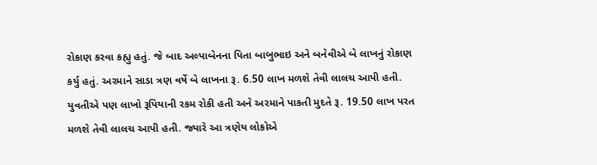રોકાણ કરવા કહ્યુ હતું. જે બાદ અલ્પાબેનના પિતા બાબુભાઇ અને બનેવીએ બે લાખનું રોકાણ કર્યુ હતું. અરમાને સાડા ત્રણ વર્ષે બે લાખના રૂ. 6.50 લાખ મળશે તેવી લાલચ આપી હતી. યુવતીએ પણ લાખો રૂપિયાની રકમ રોકી હતી અને અરમાને પાકતી મુદતે રૂ. 19.50 લાખ પરત મળશે તેવી લાલચ આપી હતી. જ્યારે આ ત્રણેય લોકોએ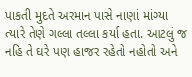પાકતી મુદતે અરમાન પાસે નાણાં માંગ્યા ત્યારે તેણે ગલ્લા તલ્લા કર્યા હતા. આટલું જ નહિ તે ઘરે પણ હાજર રહેતો નહોતો અને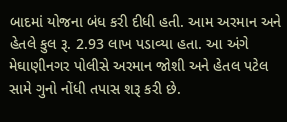બાદમાં યોજના બંધ કરી દીધી હતી. આમ અરમાન અને હેતલે કુલ રૂ. 2.93 લાખ પડાવ્યા હતા. આ અંગે મેઘાણીનગર પોલીસે અરમાન જોશી અને હેતલ પટેલ સામે ગુનો નોંધી તપાસ શરૂ કરી છે.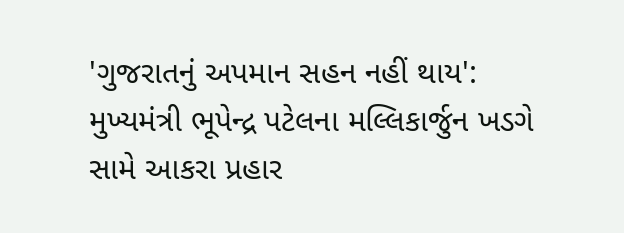'ગુજરાતનું અપમાન સહન નહીં થાય': મુખ્યમંત્રી ભૂપેન્દ્ર પટેલના મલ્લિકાર્જુન ખડગે સામે આકરા પ્રહાર